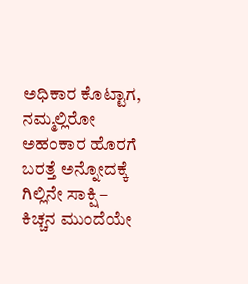ಅಧಿಕಾರ ಕೊಟ್ಟಾಗ, ನಮ್ಮಲ್ಲಿರೋ ಅಹಂಕಾರ ಹೊರಗೆ ಬರತ್ತೆ ಅನ್ನೋದಕ್ಕೆ ಗಿಲ್ಲಿನೇ ಸಾಕ್ಷಿ – ಕಿಚ್ಚನ ಮುಂದೆಯೇ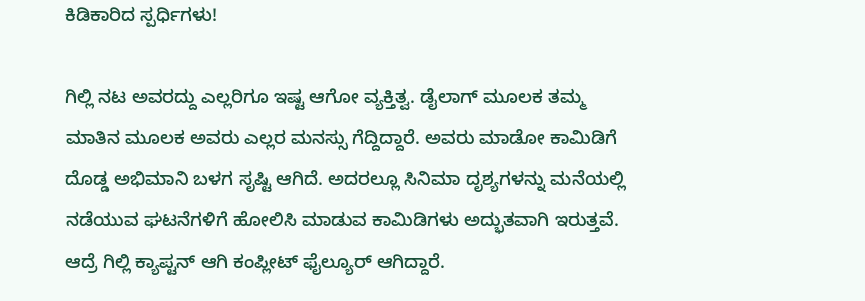ಕಿಡಿಕಾರಿದ ಸ್ಪರ್ಧಿಗಳು!

ಗಿಲ್ಲಿ ನಟ ಅವರದ್ದು ಎಲ್ಲರಿಗೂ ಇಷ್ಟ ಆಗೋ ವ್ಯಕ್ತಿತ್ವ. ಡೈಲಾಗ್ ಮೂಲಕ ತಮ್ಮ ಮಾತಿನ ಮೂಲಕ ಅವರು ಎಲ್ಲರ ಮನಸ್ಸು ಗೆದ್ದಿದ್ದಾರೆ. ಅವರು ಮಾಡೋ ಕಾಮಿಡಿಗೆ ದೊಡ್ಡ ಅಭಿಮಾನಿ ಬಳಗ ಸೃಷ್ಟಿ ಆಗಿದೆ. ಅದರಲ್ಲೂ ಸಿನಿಮಾ ದೃಶ್ಯಗಳನ್ನು ಮನೆಯಲ್ಲಿ ನಡೆಯುವ ಘಟನೆಗಳಿಗೆ ಹೋಲಿಸಿ ಮಾಡುವ ಕಾಮಿಡಿಗಳು ಅದ್ಭುತವಾಗಿ ಇರುತ್ತವೆ. ಆದ್ರೆ ಗಿಲ್ಲಿ ಕ್ಯಾಪ್ಟನ್ ಆಗಿ ಕಂಪ್ಲೀಟ್ ಫೈಲ್ಯೂರ್ ಆಗಿದ್ದಾರೆ.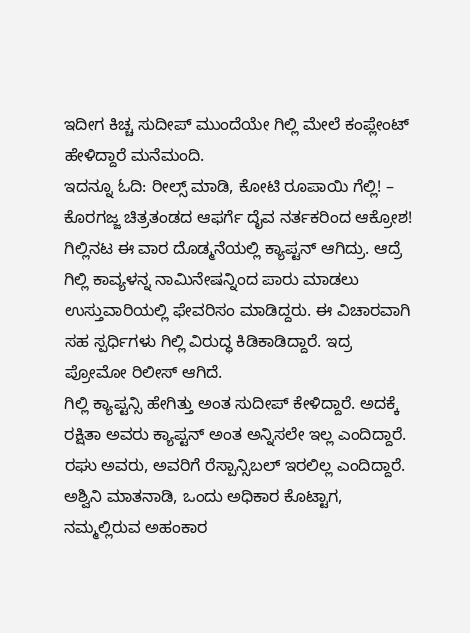ಇದೀಗ ಕಿಚ್ಚ ಸುದೀಪ್ ಮುಂದೆಯೇ ಗಿಲ್ಲಿ ಮೇಲೆ ಕಂಪ್ಲೇಂಟ್ ಹೇಳಿದ್ದಾರೆ ಮನೆಮಂದಿ.
ಇದನ್ನೂ ಓದಿ: ರೀಲ್ಸ್ ಮಾಡಿ, ಕೋಟಿ ರೂಪಾಯಿ ಗೆಲ್ಲಿ! – ಕೊರಗಜ್ಜ ಚಿತ್ರತಂಡದ ಆಫರ್ಗೆ ದೈವ ನರ್ತಕರಿಂದ ಆಕ್ರೋಶ!
ಗಿಲ್ಲಿನಟ ಈ ವಾರ ದೊಡ್ಮನೆಯಲ್ಲಿ ಕ್ಯಾಪ್ಟನ್ ಆಗಿದ್ರು. ಆದ್ರೆ ಗಿಲ್ಲಿ ಕಾವ್ಯಳನ್ನ ನಾಮಿನೇಷನ್ನಿಂದ ಪಾರು ಮಾಡಲು ಉಸ್ತುವಾರಿಯಲ್ಲಿ ಫೇವರಿಸಂ ಮಾಡಿದ್ದರು. ಈ ವಿಚಾರವಾಗಿ ಸಹ ಸ್ಪರ್ಧಿಗಳು ಗಿಲ್ಲಿ ವಿರುದ್ಧ ಕಿಡಿಕಾಡಿದ್ದಾರೆ. ಇದ್ರ ಪ್ರೋಮೋ ರಿಲೀಸ್ ಆಗಿದೆ.
ಗಿಲ್ಲಿ ಕ್ಯಾಪ್ಟನ್ಸಿ ಹೇಗಿತ್ತು ಅಂತ ಸುದೀಪ್ ಕೇಳಿದ್ದಾರೆ. ಅದಕ್ಕೆ ರಕ್ಷಿತಾ ಅವರು ಕ್ಯಾಪ್ಟನ್ ಅಂತ ಅನ್ನಿಸಲೇ ಇಲ್ಲ ಎಂದಿದ್ದಾರೆ. ರಘು ಅವರು, ಅವರಿಗೆ ರೆಸ್ಪಾನ್ಸಿಬಲ್ ಇರಲಿಲ್ಲ ಎಂದಿದ್ದಾರೆ. ಅಶ್ವಿನಿ ಮಾತನಾಡಿ, ಒಂದು ಅಧಿಕಾರ ಕೊಟ್ಟಾಗ, ನಮ್ಮಲ್ಲಿರುವ ಅಹಂಕಾರ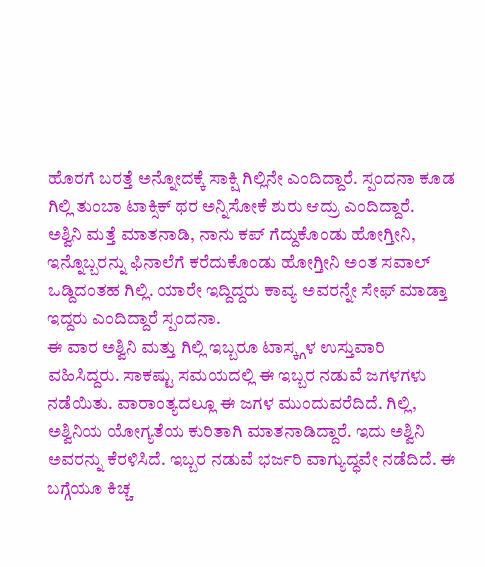ಹೊರಗೆ ಬರತ್ತೆ ಅನ್ನೋದಕ್ಕೆ ಸಾಕ್ಷಿ ಗಿಲ್ಲಿನೇ ಎಂದಿದ್ದಾರೆ. ಸ್ಪಂದನಾ ಕೂಡ ಗಿಲ್ಲಿ ತುಂಬಾ ಟಾಕ್ಸಿಕ್ ಥರ ಅನ್ನಿಸೋಕೆ ಶುರು ಆದ್ರು ಎಂದಿದ್ದಾರೆ.
ಅಶ್ವಿನಿ ಮತ್ತೆ ಮಾತನಾಡಿ, ನಾನು ಕಪ್ ಗೆದ್ದುಕೊಂಡು ಹೋಗ್ತೀನಿ, ಇನ್ನೊಬ್ಬರನ್ನು ಫಿನಾಲೆಗೆ ಕರೆದುಕೊಂಡು ಹೋಗ್ತೀನಿ ಅಂತ ಸವಾಲ್ ಒಡ್ದಿದಂತಹ ಗಿಲ್ಲಿ. ಯಾರೇ ಇದ್ದಿದ್ದರು ಕಾವ್ಯ ಅವರನ್ನೇ ಸೇಫ್ ಮಾಡ್ತಾ ಇದ್ದರು ಎಂದಿದ್ದಾರೆ ಸ್ಪಂದನಾ.
ಈ ವಾರ ಅಶ್ವಿನಿ ಮತ್ತು ಗಿಲ್ಲಿ ಇಬ್ಬರೂ ಟಾಸ್ಕ್ಗಳ ಉಸ್ತುವಾರಿ ವಹಿಸಿದ್ದರು. ಸಾಕಷ್ಟು ಸಮಯದಲ್ಲಿ ಈ ಇಬ್ಬರ ನಡುವೆ ಜಗಳಗಳು ನಡೆಯಿತು. ವಾರಾಂತ್ಯದಲ್ಲೂ ಈ ಜಗಳ ಮುಂದುವರೆದಿದೆ. ಗಿಲ್ಲಿ, ಅಶ್ವಿನಿಯ ಯೋಗ್ಯತೆಯ ಕುರಿತಾಗಿ ಮಾತನಾಡಿದ್ದಾರೆ. ಇದು ಅಶ್ವಿನಿ ಅವರನ್ನು ಕೆರಳಿಸಿದೆ. ಇಬ್ಬರ ನಡುವೆ ಭರ್ಜರಿ ವಾಗ್ಯುದ್ಧವೇ ನಡೆದಿದೆ. ಈ ಬಗ್ಗೆಯೂ ಕಿಚ್ಚ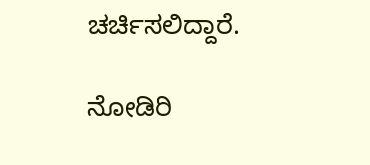ಚರ್ಚಿಸಲಿದ್ದಾರೆ.

ನೋಡಿರಿ